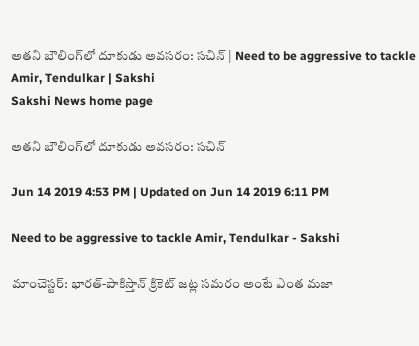అతని బౌలింగ్‌లో దూకుడు అవసరం: సచిన్‌ | Need to be aggressive to tackle Amir, Tendulkar | Sakshi
Sakshi News home page

అతని బౌలింగ్‌లో దూకుడు అవసరం: సచిన్‌

Jun 14 2019 4:53 PM | Updated on Jun 14 2019 6:11 PM

Need to be aggressive to tackle Amir, Tendulkar - Sakshi

మాంచెస్టర్‌: భారత్‌-పాకిస్తాన్‌ క్రికెట్‌ జట్ల సమరం అంటే ఎంత మజా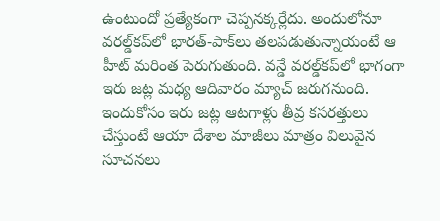ఉంటుందో ప్రత్యేకంగా చెప్పనక్కర్లేదు. అందులోనూ వరల్డ్‌కప్‌లో భారత్‌-పాక్‌లు తలపడుతున్నాయంటే ఆ హీట్‌ మరింత పెరుగుతుంది. వన్డే వరల్డ్‌కప్‌లో భాగంగా ఇరు జట్ల మధ్య ఆదివారం మ్యాచ్‌ జరుగనుంది. ఇందుకోసం ఇరు జట్ల ఆటగాళ్లు తీవ్ర కసరత్తులు చేస్తుంటే ఆయా దేశాల మాజీలు మాత్రం విలువైన సూచనలు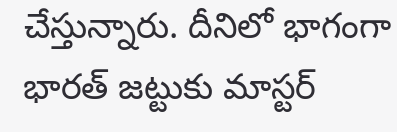చేస్తున్నారు. దీనిలో భాగంగా భారత్‌ జట్టుకు మాస్టర్‌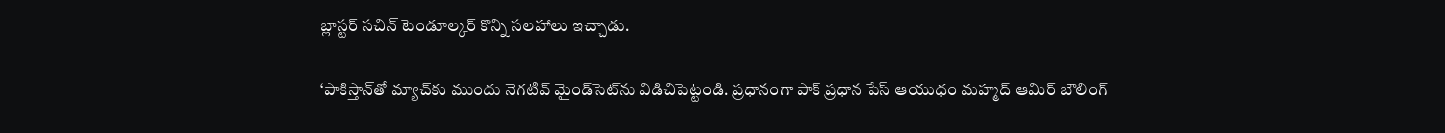బ్లాస్టర్‌ సచిన్‌ టెండూల్కర్‌ కొన్ని సలహాలు ఇచ్చాడు.

‘పాకిస్తాన్‌తో మ్యాచ్‌కు ముందు నెగటివ్‌ మైండ్‌సెట్‌ను విడిచిపెట్టండి. ప్రధానంగా పాక్‌ ప్రధాన పేస్‌ ఆయుధం మహ్మద్‌ ఆమిర్‌ బౌలింగ్‌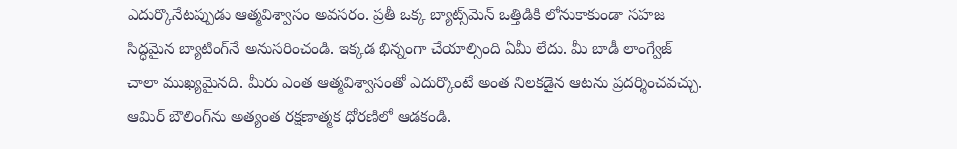ఎదుర్కొనేటప్పుడు ఆత్మవిశ్వాసం అవసరం. ప్రతీ ఒక్క బ్యాట్స్‌మెన్‌ ఒత్తిడికి లోనుకాకుండా సహజ సిద్ధమైన బ్యాటింగ్‌నే అనుసరించండి. ఇక్కడ భిన్నంగా చేయాల్సింది ఏమీ లేదు. మీ బాడీ లాంగ్వేజ్‌ చాలా ముఖ్యమైనది. మీరు ఎంత ఆత్మవిశ్వాసంతో ఎదుర్కొంటే అంత నిలకడైన ఆటను ప్రదర్శించవచ్చు. ఆమిర్‌ బౌలింగ్‌ను అత్యంత రక్షణాత్మక ధోరణిలో ఆడకండి.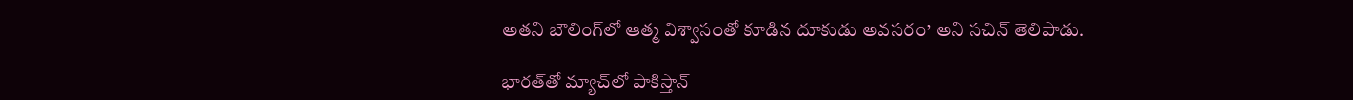అతని బౌలింగ్‌లో ఆత్మ విశ్వాసంతో కూడిన దూకుడు అవసరం’ అని సచిన్‌ తెలిపాడు.

భారత్‌తో మ్యాచ్‌లో పాకిస్తాన్‌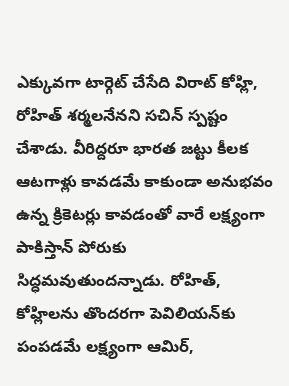ఎక్కువగా టార్గెట్‌ చేసేది విరాట్‌ కోహ్లి, రోహిత్‌ శర్మలనేనని సచిన్‌ స్పష్టం చేశాడు. వీరిద్దరూ భారత జట్టు కీలక ఆటగాళ్లు ‍కావడమే కాకుండా అనుభవం ఉన్న క్రికెటర్లు కావడంతో వారే లక్ష్యంగా పాకిస్తాన్‌ పోరుకు సిద్ధమవుతుందన్నాడు. రోహిత్‌, కోహ్లిలను తొందరగా పెవిలియన్‌కు పంపడమే లక్ష్యంగా ఆమిర్‌,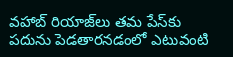వహాబ్‌ రియాజ్‌లు తమ పేస్‌కు పదును పెడతారనడంలో ఎటువంటి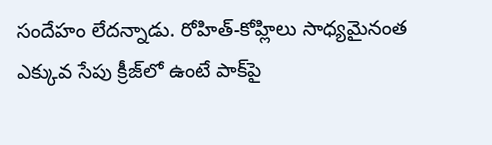సందేహం లేదన్నాడు. రోహిత్‌-కోహ్లిలు సాధ్యమైనంత ఎక్కువ సేపు క్రీజ్‌లో ఉంటే పాక్‌పై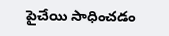పైచేయి సాధించడం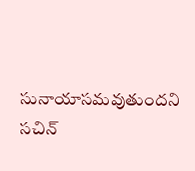సునాయాసమవుతుందని సచిన్‌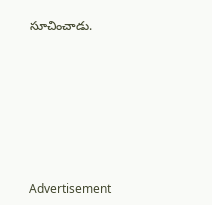సూచించాడు.







Advertisement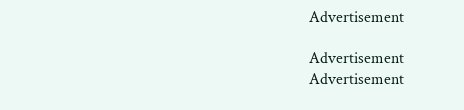Advertisement

Advertisement
Advertisement